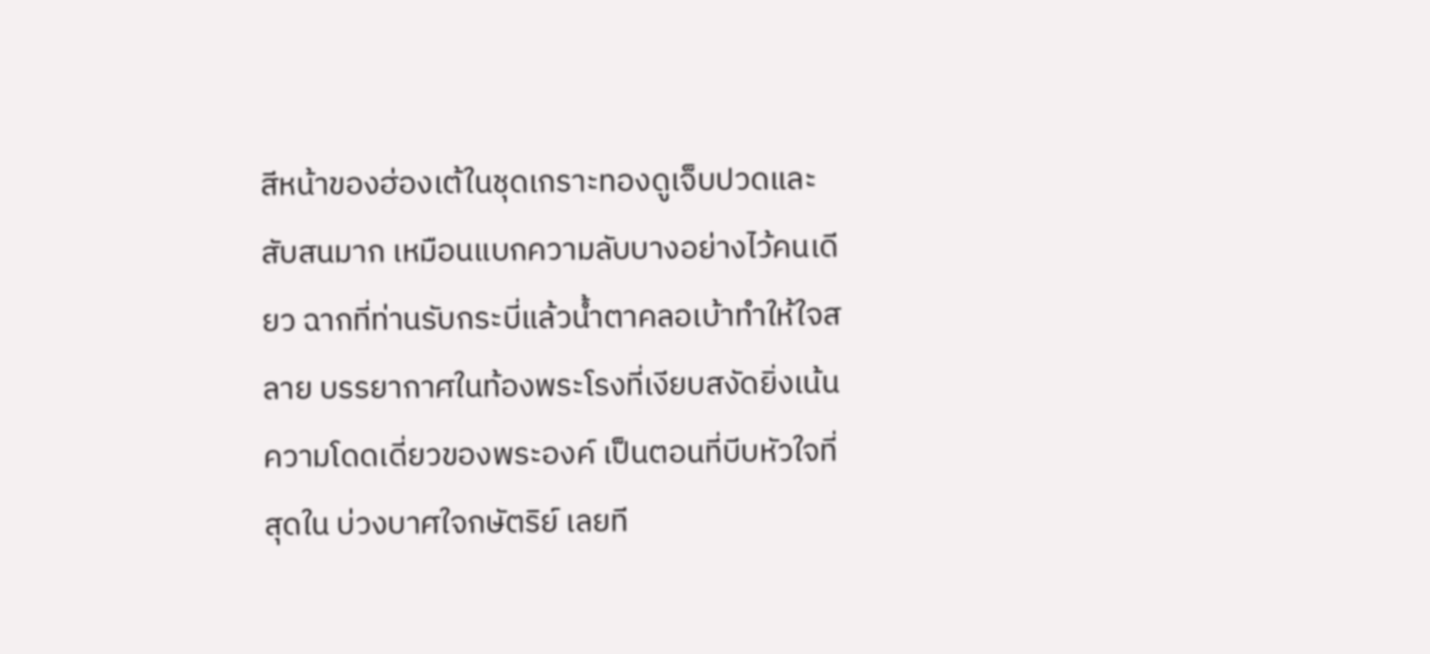สีหน้าของฮ่องเต้ในชุดเกราะทองดูเจ็บปวดและสับสนมาก เหมือนแบกความลับบางอย่างไว้คนเดียว ฉากที่ท่านรับกระบี่แล้วน้ำตาคลอเบ้าทำให้ใจสลาย บรรยากาศในท้องพระโรงที่เงียบสงัดยิ่งเน้นความโดดเดี่ยวของพระองค์ เป็นตอนที่บีบหัวใจที่สุดใน บ่วงบาศใจกษัตริย์ เลยที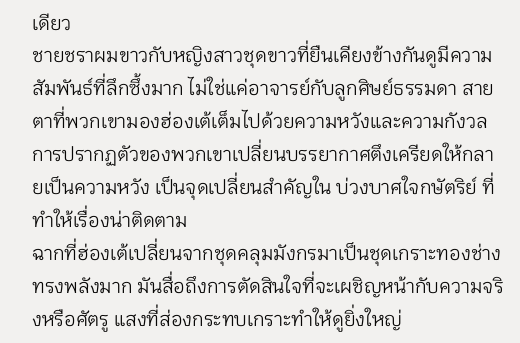เดียว
ชายชราผมขาวกับหญิงสาวชุดขาวที่ยืนเคียงข้างกันดูมีความสัมพันธ์ที่ลึกซึ้งมาก ไม่ใช่แค่อาจารย์กับลูกศิษย์ธรรมดา สายตาที่พวกเขามองฮ่องเต้เต็มไปด้วยความหวังและความกังวล การปรากฏตัวของพวกเขาเปลี่ยนบรรยากาศตึงเครียดให้กลายเป็นความหวัง เป็นจุดเปลี่ยนสำคัญใน บ่วงบาศใจกษัตริย์ ที่ทำให้เรื่องน่าติดตาม
ฉากที่ฮ่องเต้เปลี่ยนจากชุดคลุมมังกรมาเป็นชุดเกราะทองช่างทรงพลังมาก มันสื่อถึงการตัดสินใจที่จะเผชิญหน้ากับความจริงหรือศัตรู แสงที่ส่องกระทบเกราะทำให้ดูยิ่งใหญ่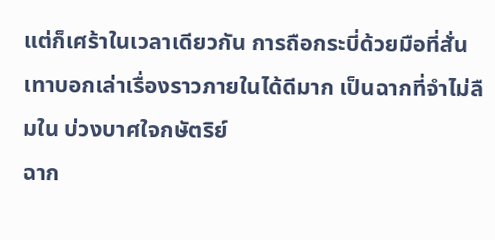แต่ก็เศร้าในเวลาเดียวกัน การถือกระบี่ด้วยมือที่สั่นเทาบอกเล่าเรื่องราวภายในได้ดีมาก เป็นฉากที่จำไม่ลืมใน บ่วงบาศใจกษัตริย์
ฉาก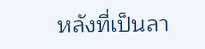หลังที่เป็นลา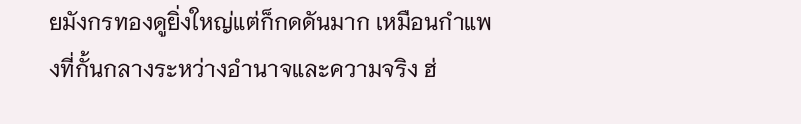ยมังกรทองดูยิ่งใหญ่แต่ก็กดดันมาก เหมือนกำแพงที่กั้นกลางระหว่างอำนาจและความจริง ฮ่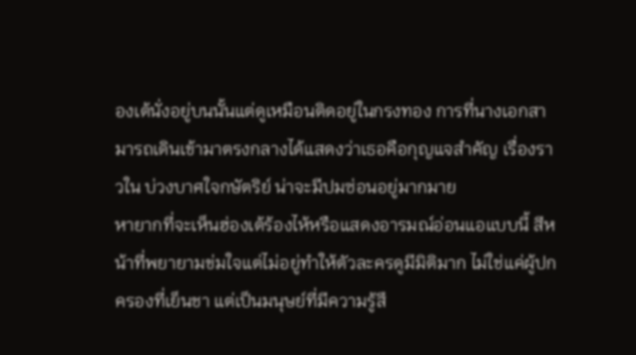องเต้นั่งอยู่บนนั้นแต่ดูเหมือนติดอยู่ในกรงทอง การที่นางเอกสามารถเดินเข้ามาตรงกลางได้แสดงว่าเธอคือกุญแจสำคัญ เรื่องราวใน บ่วงบาศใจกษัตริย์ น่าจะมีปมซ่อนอยู่มากมาย
หายากที่จะเห็นฮ่องเต้ร้องไห้หรือแสดงอารมณ์อ่อนแอแบบนี้ สีหน้าที่พยายามข่มใจแต่ไม่อยู่ทำให้ตัวละครดูมีมิติมาก ไม่ใช่แค่ผู้ปกครองที่เย็นชา แต่เป็นมนุษย์ที่มีความรู้สึ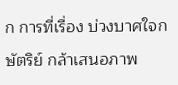ก การที่เรื่อง บ่วงบาศใจกษัตริย์ กล้าเสนอภาพ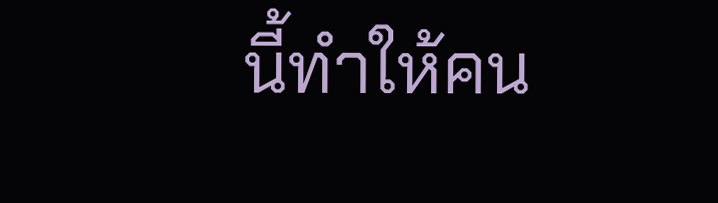นี้ทำให้คน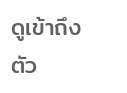ดูเข้าถึงตัว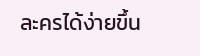ละครได้ง่ายขึ้น